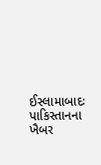ઈસ્લામાબાદઃ પાકિસ્તાનના ખૈબર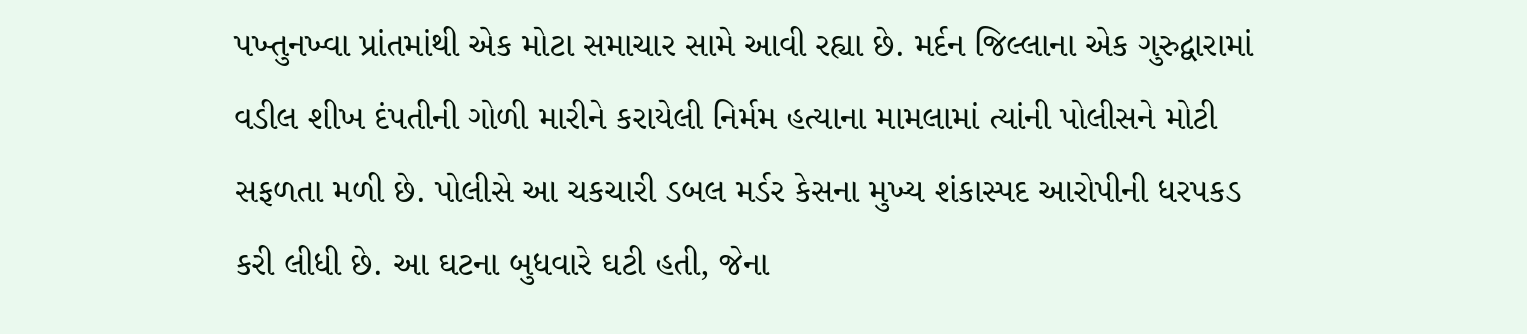પખ્તુનખ્વા પ્રાંતમાંથી એક મોટા સમાચાર સામે આવી રહ્યા છે. મર્દન જિલ્લાના એક ગુરુદ્વારામાં વડીલ શીખ દંપતીની ગોળી મારીને કરાયેલી નિર્મમ હત્યાના મામલામાં ત્યાંની પોલીસને મોટી સફળતા મળી છે. પોલીસે આ ચકચારી ડબલ મર્ડર કેસના મુખ્ય શંકાસ્પદ આરોપીની ધરપકડ કરી લીધી છે. આ ઘટના બુધવારે ઘટી હતી, જેના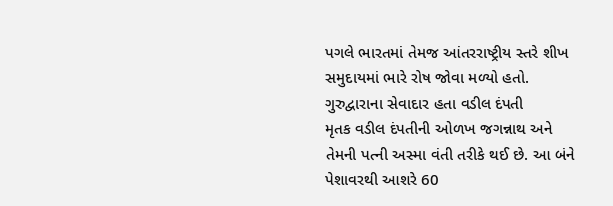પગલે ભારતમાં તેમજ આંતરરાષ્ટ્રીય સ્તરે શીખ સમુદાયમાં ભારે રોષ જોવા મળ્યો હતો.
ગુરુદ્વારાના સેવાદાર હતા વડીલ દંપતી
મૃતક વડીલ દંપતીની ઓળખ જગન્નાથ અને તેમની પત્ની અસ્મા વંતી તરીકે થઈ છે. આ બંને પેશાવરથી આશરે 60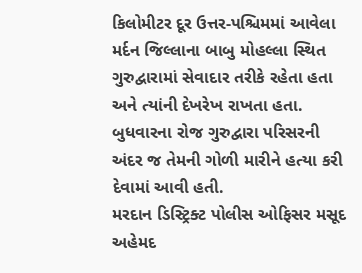કિલોમીટર દૂર ઉત્તર-પશ્ચિમમાં આવેલા મર્દન જિલ્લાના બાબુ મોહલ્લા સ્થિત ગુરુદ્વારામાં સેવાદાર તરીકે રહેતા હતા અને ત્યાંની દેખરેખ રાખતા હતા. બુધવારના રોજ ગુરુદ્વારા પરિસરની અંદર જ તેમની ગોળી મારીને હત્યા કરી દેવામાં આવી હતી.
મરદાન ડિસ્ટ્રિક્ટ પોલીસ ઓફિસર મસૂદ અહેમદ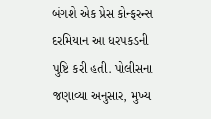બંગશે એક પ્રેસ કોન્ફરન્સ દરમિયાન આ ધરપકડની પુષ્ટિ કરી હતી. પોલીસના જણાવ્યા અનુસાર, મુખ્ય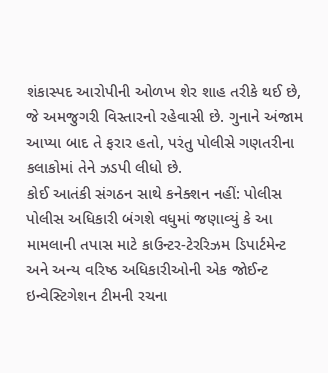શંકાસ્પદ આરોપીની ઓળખ શેર શાહ તરીકે થઈ છે, જે અમજુગરી વિસ્તારનો રહેવાસી છે. ગુનાને અંજામ આપ્યા બાદ તે ફરાર હતો, પરંતુ પોલીસે ગણતરીના કલાકોમાં તેને ઝડપી લીધો છે.
કોઈ આતંકી સંગઠન સાથે કનેક્શન નહીં: પોલીસ
પોલીસ અધિકારી બંગશે વધુમાં જણાવ્યું કે આ મામલાની તપાસ માટે કાઉન્ટર-ટેરરિઝમ ડિપાર્ટમેન્ટ અને અન્ય વરિષ્ઠ અધિકારીઓની એક જોઈન્ટ ઇન્વેસ્ટિગેશન ટીમની રચના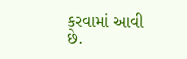કરવામાં આવી છે.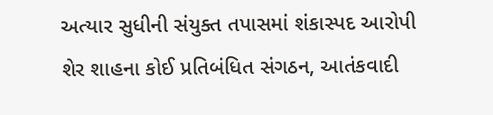અત્યાર સુધીની સંયુક્ત તપાસમાં શંકાસ્પદ આરોપી શેર શાહના કોઈ પ્રતિબંધિત સંગઠન, આતંકવાદી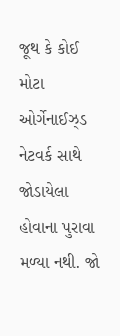જૂથ કે કોઈ મોટા ઓર્ગેનાઈઝ્ડ નેટવર્ક સાથે જોડાયેલા હોવાના પુરાવા મળ્યા નથી. જો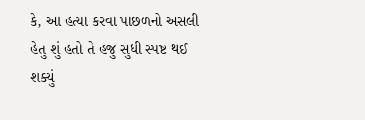કે, આ હત્યા કરવા પાછળનો અસલી હેતુ શું હતો તે હજુ સુધી સ્પષ્ટ થઈ શક્યું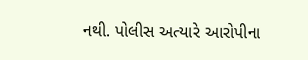નથી. પોલીસ અત્યારે આરોપીના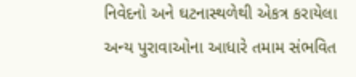નિવેદનો અને ઘટનાસ્થળેથી એકત્ર કરાયેલા અન્ય પુરાવાઓના આધારે તમામ સંભવિત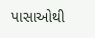પાસાઓથી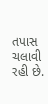તપાસ ચલાવી રહી છે.